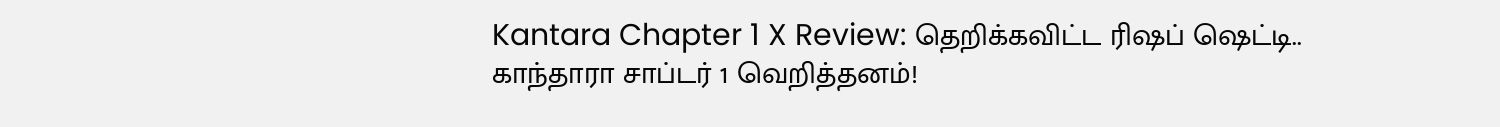Kantara Chapter 1 X Review: தெறிக்கவிட்ட ரிஷப் ஷெட்டி.. காந்தாரா சாப்டர் 1 வெறித்தனம்!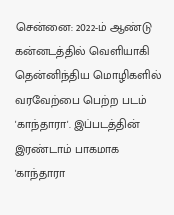சென்னை: 2022-ம் ஆண்டு கன்னடத்தில் வெளியாகி தென்னிந்திய மொழிகளில் வரவேற்பை பெற்ற படம் 'காந்தாரா'. இப்படத்தின் இரண்டாம் பாகமாக 'காந்தாரா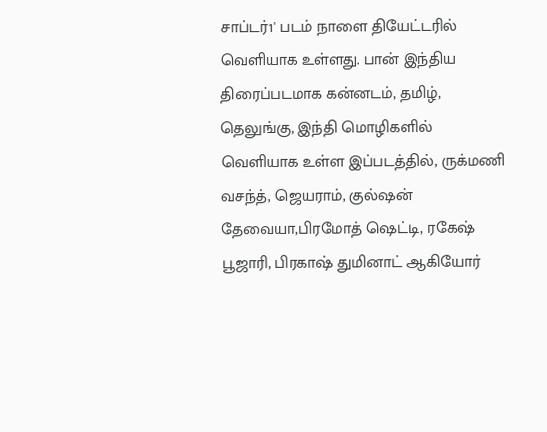சாப்டர்1' படம் நாளை தியேட்டரில் வெளியாக உள்ளது. பான் இந்திய திரைப்படமாக கன்னடம், தமிழ், தெலுங்கு, இந்தி மொழிகளில் வெளியாக உள்ள இப்படத்தில், ருக்மணி வசந்த், ஜெயராம், குல்ஷன் தேவையா,பிரமோத் ஷெட்டி, ரகேஷ் பூஜாரி, பிரகாஷ் துமினாட் ஆகியோர்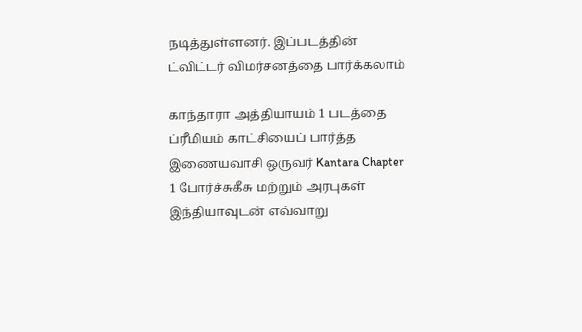நடித்துள்ளனர். இப்படத்தின் ட்விட்டர் விமர்சனத்தை பார்க்கலாம்

காந்தாரா அத்தியாயம் 1 படத்தை ப்ரீமியம் காட்சியைப் பார்த்த இணையவாசி ஒருவர் Kantara Chapter 1 போர்ச்சுகீசு மற்றும் அரபுகள் இந்தியாவுடன் எவ்வாறு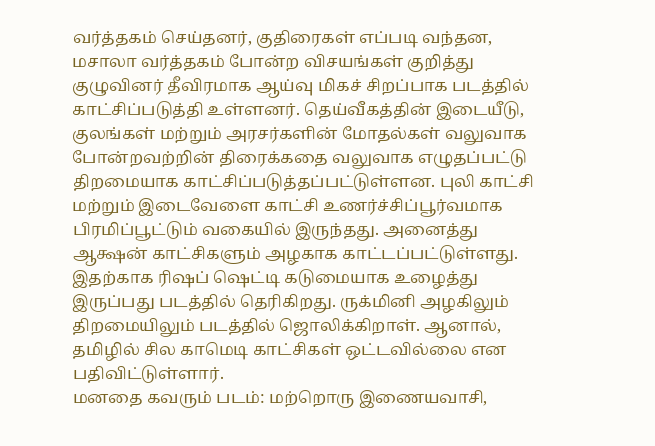வர்த்தகம் செய்தனர், குதிரைகள் எப்படி வந்தன, மசாலா வர்த்தகம் போன்ற விசயங்கள் குறித்து குழுவினர் தீவிரமாக ஆய்வு மிகச் சிறப்பாக படத்தில் காட்சிப்படுத்தி உள்ளனர். தெய்வீகத்தின் இடையீடு, குலங்கள் மற்றும் அரசர்களின் மோதல்கள் வலுவாக போன்றவற்றின் திரைக்கதை வலுவாக எழுதப்பட்டு திறமையாக காட்சிப்படுத்தப்பட்டுள்ளன. புலி காட்சி மற்றும் இடைவேளை காட்சி உணர்ச்சிப்பூர்வமாக பிரமிப்பூட்டும் வகையில் இருந்தது. அனைத்து ஆக்ஷன் காட்சிகளும் அழகாக காட்டப்பட்டுள்ளது. இதற்காக ரிஷப் ஷெட்டி கடுமையாக உழைத்து இருப்பது படத்தில் தெரிகிறது. ருக்மினி அழகிலும் திறமையிலும் படத்தில் ஜொலிக்கிறாள். ஆனால், தமிழில் சில காமெடி காட்சிகள் ஒட்டவில்லை என பதிவிட்டுள்ளார்.
மனதை கவரும் படம்: மற்றொரு இணையவாசி,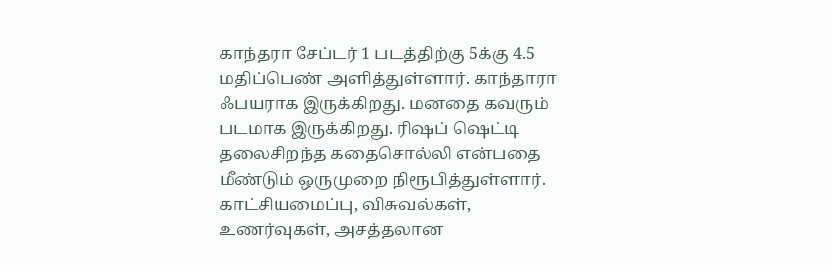காந்தரா சேப்டர் 1 படத்திற்கு 5க்கு 4.5 மதிப்பெண் அளித்துள்ளார். காந்தாரா ஃபயராக இருக்கிறது. மனதை கவரும் படமாக இருக்கிறது. ரிஷப் ஷெட்டி தலைசிறந்த கதைசொல்லி என்பதை மீண்டும் ஒருமுறை நிரூபித்துள்ளார். காட்சியமைப்பு, விசுவல்கள், உணர்வுகள், அசத்தலான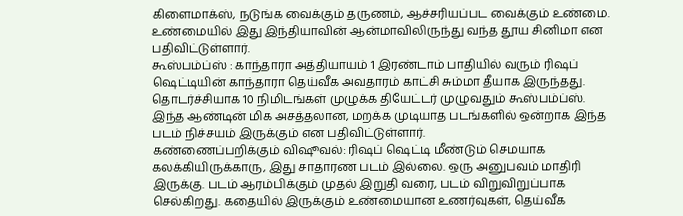கிளைமாக்ஸ், நடுங்க வைக்கும் தருணம், ஆச்சரியப்பட வைக்கும் உண்மை. உண்மையில் இது இந்தியாவின் ஆன்மாவிலிருந்து வந்த தூய சினிமா என பதிவிட்டுள்ளார்.
கூஸ்பம்ப்ஸ் : காந்தாரா அத்தியாயம் 1 இரண்டாம் பாதியில் வரும் ரிஷப் ஷெட்டியின் காந்தாரா தெய்வீக அவதாரம் காட்சி சும்மா தீயாக இருந்தது. தொடர்ச்சியாக 10 நிமிடங்கள் முழுக்க தியேட்டர் முழுவதும் கூஸ்பம்ப்ஸ். இந்த ஆண்டின் மிக அசத்தலான, மறக்க முடியாத படங்களில் ஒன்றாக இந்த படம் நிச்சயம் இருக்கும் என பதிவிட்டுள்ளார்.
கண்ணைப்பறிக்கும் விஷூவல்: ரிஷப் ஷெட்டி மீண்டும் செமயாக கலக்கியிருக்காரு, இது சாதாரண படம் இல்லை. ஒரு அனுபவம் மாதிரி இருக்கு. படம் ஆரம்பிக்கும் முதல் இறுதி வரை, படம் விறுவிறுப்பாக செல்கிறது. கதையில் இருக்கும் உண்மையான உணர்வுகள், தெய்வீக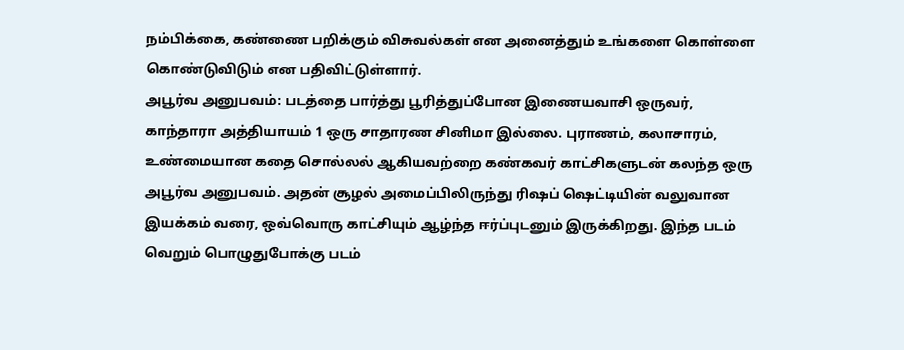நம்பிக்கை, கண்ணை பறிக்கும் விசுவல்கள் என அனைத்தும் உங்களை கொள்ளை கொண்டுவிடும் என பதிவிட்டுள்ளார்.
அபூர்வ அனுபவம்: படத்தை பார்த்து பூரித்துப்போன இணையவாசி ஒருவர், காந்தாரா அத்தியாயம் 1 ஒரு சாதாரண சினிமா இல்லை. புராணம், கலாசாரம், உண்மையான கதை சொல்லல் ஆகியவற்றை கண்கவர் காட்சிகளுடன் கலந்த ஒரு அபூர்வ அனுபவம். அதன் சூழல் அமைப்பிலிருந்து ரிஷப் ஷெட்டியின் வலுவான இயக்கம் வரை, ஒவ்வொரு காட்சியும் ஆழ்ந்த ஈர்ப்புடனும் இருக்கிறது. இந்த படம் வெறும் பொழுதுபோக்கு படம்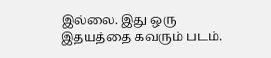இல்லை. இது ஒரு இதயத்தை கவரும் படம்.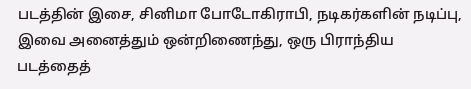படத்தின் இசை, சினிமா போடோகிராபி, நடிகர்களின் நடிப்பு, இவை அனைத்தும் ஒன்றிணைந்து, ஒரு பிராந்திய படத்தைத்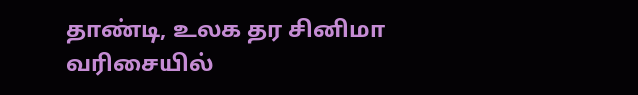தாண்டி, உலக தர சினிமா வரிசையில்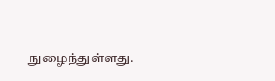நுழைந்துள்ளது.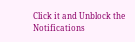Click it and Unblock the Notifications